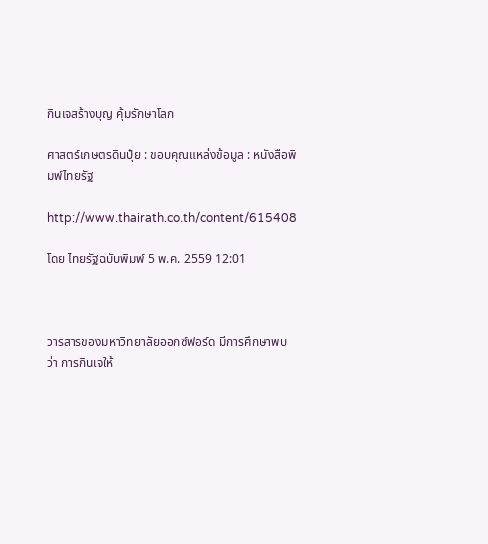กินเจสร้างบุญ คุ้มรักษาโลก

ศาสตร์เกษตรดินปุ๋ย : ขอบคุณแหล่งข้อมูล : หนังสือพิมพ์ไทยรัฐ

http://www.thairath.co.th/content/615408

โดย ไทยรัฐฉบับพิมพ์ 5 พ.ค. 2559 12:01



วารสารของมหาวิทยาลัยออกซ์ฟอร์ด มีการศึกษาพบว่า การกินเจให้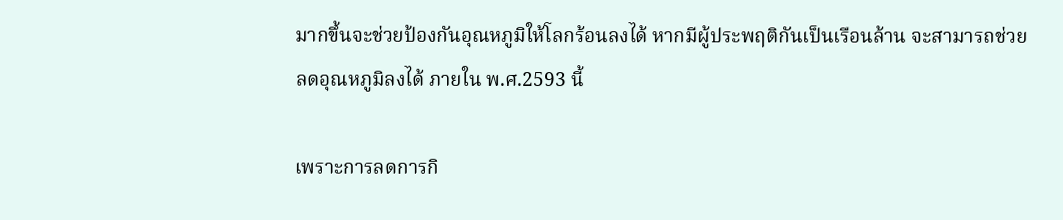มากขึ้นจะช่วยป้องกันอุณหภูมิให้โลกร้อนลงได้ หากมีผู้ประพฤติกันเป็นเรือนล้าน จะสามารถช่วยลดอุณหภูมิลงได้ ภายใน พ.ศ.2593 นี้

เพราะการลดการกิ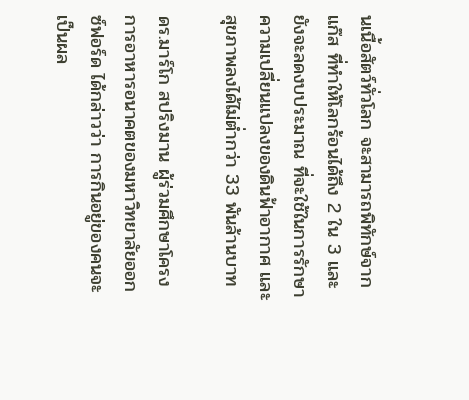นเนื้อสัตว์ทั่วโลก จะสามารถพิทักษ์จากแก๊ส ที่ทำให้โลกร้อนได้ถึง 2 ใน 3 และยังจะลดงบประมาณ ที่จะใช้ในการรักษาความเปลี่ยนแปลงของดินฟ้าอากาศ และสุขภาพลงได้ไม่ต่ำกว่า 33 พันล้านบาท

ดร.มาร์โก สปริงมาน ผู้ร่วมศึกษาโครงการอาหารอนาคตของมหาวิทยาลัยออกซ์ฟอร์ด ได้กล่าวว่า การกินอยู่ของคนจะเป็นผล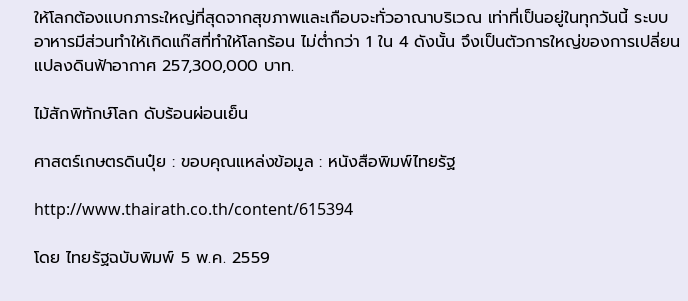ให้โลกต้องแบกภาระใหญ่ที่สุดจากสุขภาพและเกือบจะทั่วอาณาบริเวณ เท่าที่เป็นอยู่ในทุกวันนี้ ระบบอาหารมีส่วนทำให้เกิดแก๊สที่ทำให้โลกร้อน ไม่ต่ำกว่า 1 ใน 4 ดังนั้น จึงเป็นตัวการใหญ่ของการเปลี่ยนแปลงดินฟ้าอากาศ 257,300,000 บาท.

ไม้สักพิทักษ์โลก ดับร้อนผ่อนเย็น

ศาสตร์เกษตรดินปุ๋ย : ขอบคุณแหล่งข้อมูล : หนังสือพิมพ์ไทยรัฐ

http://www.thairath.co.th/content/615394

โดย ไทยรัฐฉบับพิมพ์ 5 พ.ค. 2559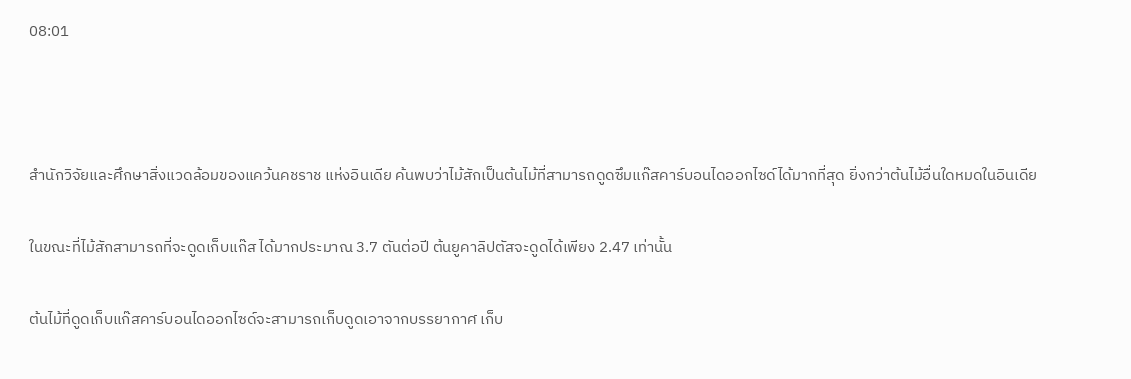08:01



สำนักวิจัยและศึกษาสิ่งแวดล้อมของแคว้นคชราช แห่งอินเดีย ค้นพบว่าไม้สักเป็นต้นไม้ที่สามารถดูดซึมแก๊สคาร์บอนไดออกไซด์ได้มากที่สุด ยิ่งกว่าต้นไม้อื่นใดหมดในอินเดีย

ในขณะที่ไม้สักสามารถที่จะดูดเก็บแก๊ส ได้มากประมาณ 3.7 ตันต่อปี ต้นยูคาลิปตัสจะดูดได้เพียง 2.47 เท่านั้น

ต้นไม้ที่ดูดเก็บแก๊สคาร์บอนไดออกไซด์จะสามารถเก็บดูดเอาจากบรรยากาศ เก็บ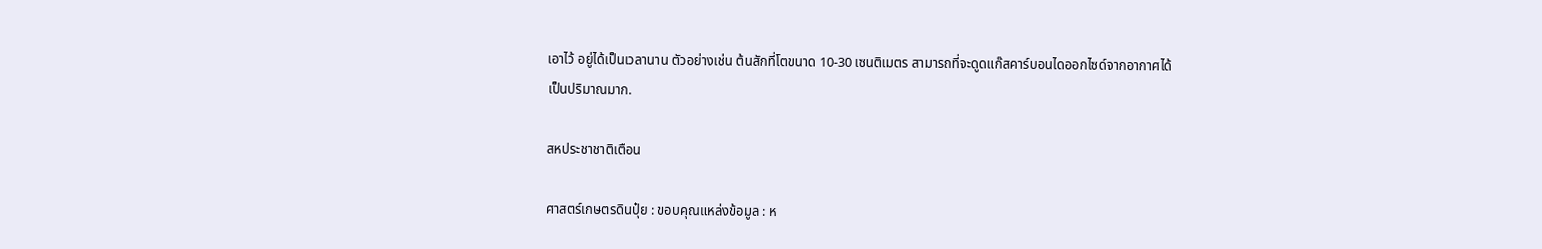เอาไว้ อยู่ได้เป็นเวลานาน ตัวอย่างเช่น ต้นสักที่โตขนาด 10-30 เซนติเมตร สามารถที่จะดูดแก๊สคาร์บอนไดออกไซด์จากอากาศได้เป็นปริมาณมาก.

สหประชาชาติเตือน

ศาสตร์เกษตรดินปุ๋ย : ขอบคุณแหล่งข้อมูล : ห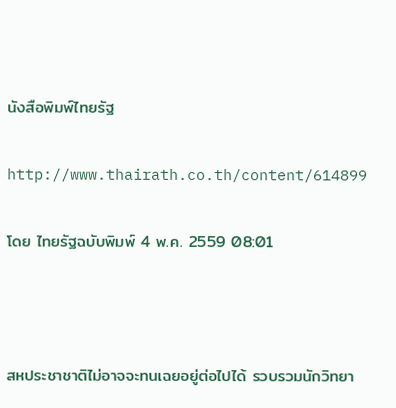นังสือพิมพ์ไทยรัฐ

http://www.thairath.co.th/content/614899

โดย ไทยรัฐฉบับพิมพ์ 4 พ.ค. 2559 08:01



สหประชาชาติไม่อาจจะทนเฉยอยู่ต่อไปได้ รวบรวมนักวิทยา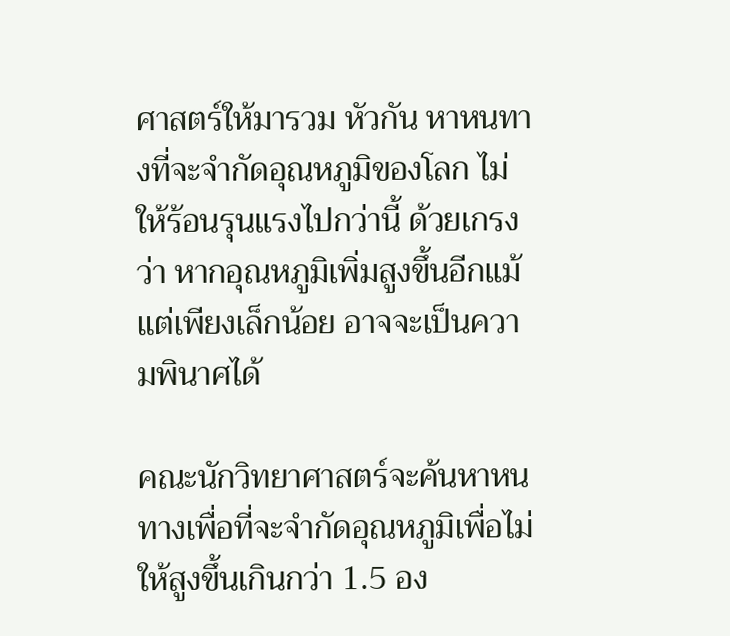ศาสตร์ให้มารวม หัวกัน หาหนทางที่จะจำกัดอุณหภูมิของโลก ไม่ให้ร้อนรุนแรงไปกว่านี้ ด้วยเกรงว่า หากอุณหภูมิเพิ่มสูงขึ้นอีกแม้แต่เพียงเล็กน้อย อาจจะเป็นความพินาศได้

คณะนักวิทยาศาสตร์จะค้นหาหนทางเพื่อที่จะจำกัดอุณหภูมิเพื่อไม่ให้สูงขึ้นเกินกว่า 1.5 อง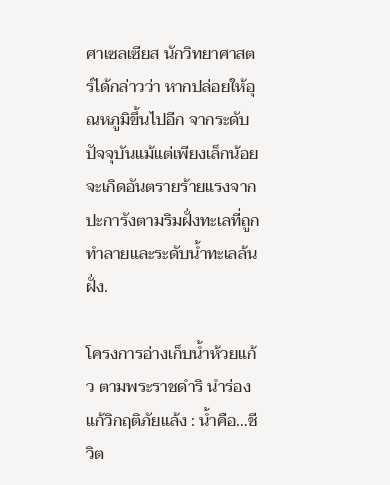ศาเซลเซียส นักวิทยาศาสตร์ได้กล่าวว่า หากปล่อยให้อุณหภูมิขึ้นไปอีก จากระดับปัจจุบันแม้แต่เพียงเล็กน้อย จะเกิดอันตรายร้ายแรงจากปะการังตามริมฝั่งทะเลที่ถูกทำลายและระดับน้ำทะเลล้นฝั่ง.

โครงการอ่างเก็บน้ำห้วยแก้ว ตามพระราชดำริ นำร่องแก้วิกฤติภัยแล้ง : น้ำคือ…ชีวิต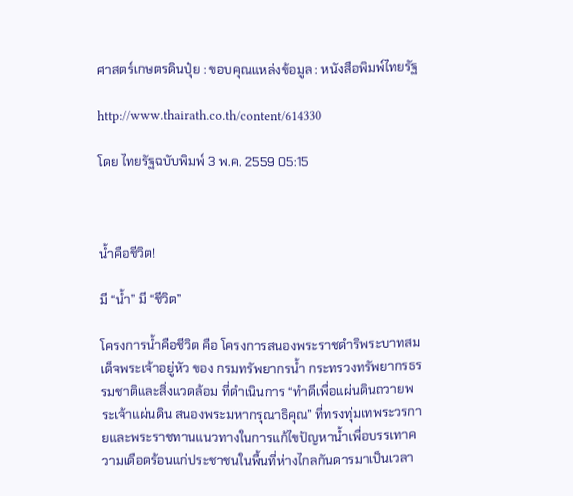ศาสตร์เกษตรดินปุ๋ย : ขอบคุณแหล่งข้อมูล : หนังสือพิมพ์ไทยรัฐ

http://www.thairath.co.th/content/614330

โดย ไทยรัฐฉบับพิมพ์ 3 พ.ค. 2559 05:15



น้ำคือชีวิต!

มี “น้ำ” มี “ชีวิต”

โครงการน้ำคือชีวิต คือ โครงการสนองพระราชดำริพระบาทสมเด็จพระเจ้าอยู่หัว ของ กรมทรัพยากรน้ำ กระทรวงทรัพยากรธรรมชาติและสิ่งแวดล้อม ที่ดำเนินการ “ทำดีเพื่อแผ่นดินถวายพระเจ้าแผ่นดิน สนองพระมหากรุณาธิคุณ” ที่ทรงทุ่มเทพระวรกายและพระราชทานแนวทางในการแก้ไขปัญหาน้ำเพื่อบรรเทาความเดือดร้อนแก่ประชาชนในพื้นที่ห่างไกลกันดารมาเป็นเวลา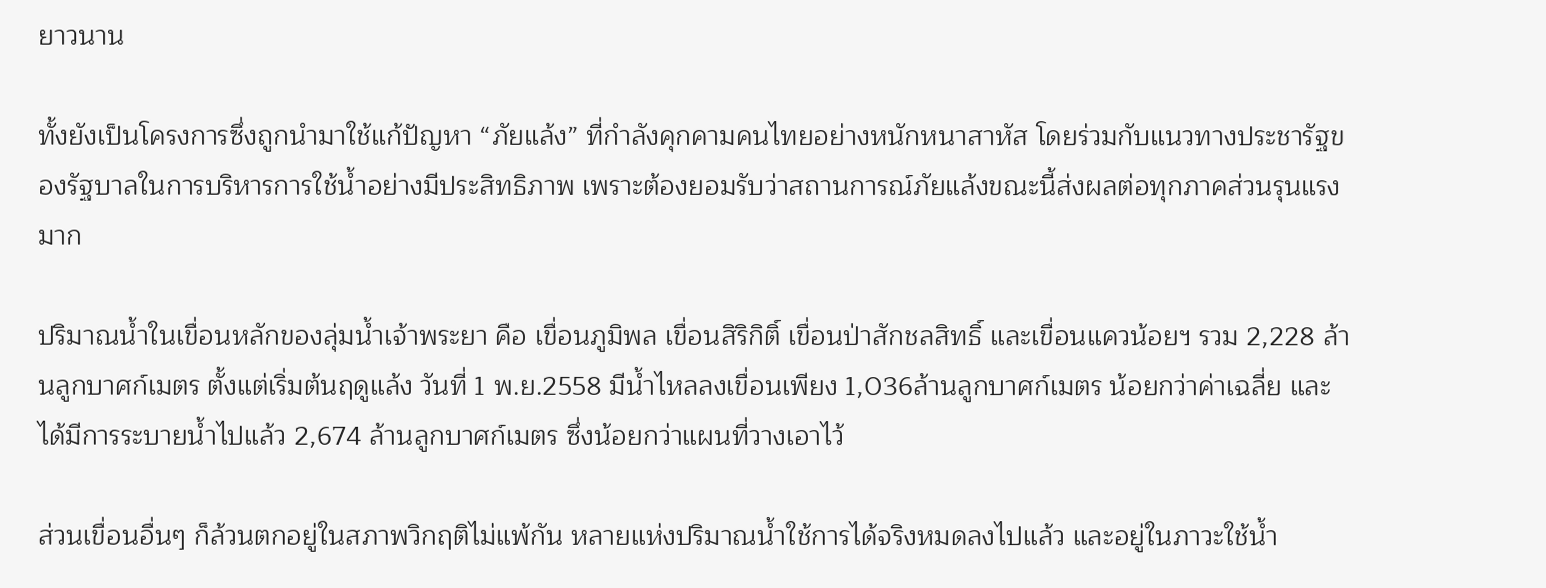ยาวนาน

ทั้งยังเป็นโครงการซึ่งถูกนำมาใช้แก้ปัญหา “ภัยแล้ง” ที่กำลังคุกคามคนไทยอย่างหนักหนาสาหัส โดยร่วมกับแนวทางประชารัฐของรัฐบาลในการบริหารการใช้น้ำอย่างมีประสิทธิภาพ เพราะต้องยอมรับว่าสถานการณ์ภัยแล้งขณะนี้ส่งผลต่อทุกภาคส่วนรุนแรงมาก

ปริมาณน้ำในเขื่อนหลักของลุ่มน้ำเจ้าพระยา คือ เขื่อนภูมิพล เขื่อนสิริกิติ์ เขื่อนป่าสักชลสิทธิ์ และเขื่อนแควน้อยฯ รวม 2,228 ล้านลูกบาศก์เมตร ตั้งแต่เริ่มต้นฤดูแล้ง วันที่ 1 พ.ย.2558 มีน้ำไหลลงเขื่อนเพียง 1,036ล้านลูกบาศก์เมตร น้อยกว่าค่าเฉลี่ย และได้มีการระบายน้ำไปแล้ว 2,674 ล้านลูกบาศก์เมตร ซึ่งน้อยกว่าแผนที่วางเอาไว้

ส่วนเขื่อนอื่นๆ ก็ล้วนตกอยู่ในสภาพวิกฤติไม่แพ้กัน หลายแห่งปริมาณน้ำใช้การได้จริงหมดลงไปแล้ว และอยู่ในภาวะใช้น้ำ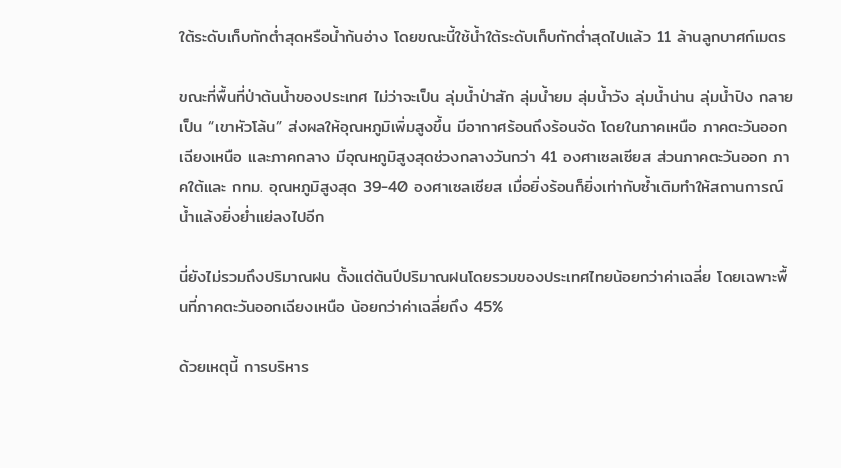ใต้ระดับเก็บกักต่ำสุดหรือน้ำก้นอ่าง โดยขณะนี้ใช้น้ำใต้ระดับเก็บกักต่ำสุดไปแล้ว 11 ล้านลูกบาศก์เมตร

ขณะที่พื้นที่ป่าต้นน้ำของประเทศ ไม่ว่าจะเป็น ลุ่มน้ำป่าสัก ลุ่มน้ำยม ลุ่มน้ำวัง ลุ่มน้ำน่าน ลุ่มน้ำปิง กลายเป็น “เขาหัวโล้น” ส่งผลให้อุณหภูมิเพิ่มสูงขึ้น มีอากาศร้อนถึงร้อนจัด โดยในภาคเหนือ ภาคตะวันออกเฉียงเหนือ และภาคกลาง มีอุณหภูมิสูงสุดช่วงกลางวันกว่า 41 องศาเซลเซียส ส่วนภาคตะวันออก ภาคใต้และ กทม. อุณหภูมิสูงสุด 39-40 องศาเซลเซียส เมื่อยิ่งร้อนก็ยิ่งเท่ากับซ้ำเติมทำให้สถานการณ์น้ำแล้งยิ่งย่ำแย่ลงไปอีก

นี่ยังไม่รวมถึงปริมาณฝน ตั้งแต่ต้นปีปริมาณฝนโดยรวมของประเทศไทยน้อยกว่าค่าเฉลี่ย โดยเฉพาะพื้นที่ภาคตะวันออกเฉียงเหนือ น้อยกว่าค่าเฉลี่ยถึง 45%

ด้วยเหตุนี้ การบริหาร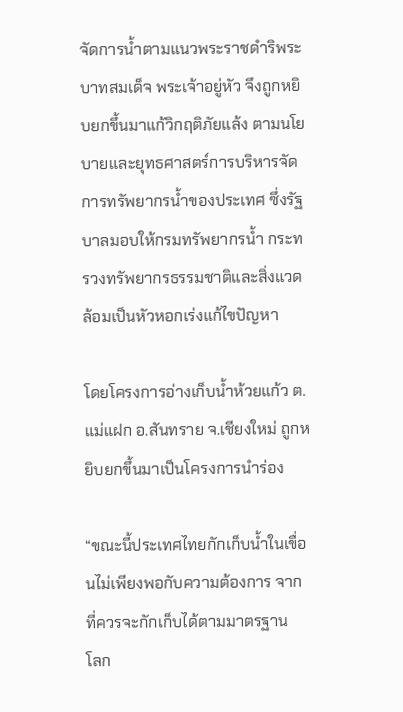จัดการน้ำตามแนวพระราชดำริพระบาทสมเด็จ พระเจ้าอยู่หัว จึงถูกหยิบยกขึ้นมาแก้วิกฤติภัยแล้ง ตามนโยบายและยุทธศาสตร์การบริหารจัดการทรัพยากรน้ำของประเทศ ซึ่งรัฐบาลมอบให้กรมทรัพยากรน้ำ กระทรวงทรัพยากรธรรมชาติและสิ่งแวดล้อมเป็นหัวหอกเร่งแก้ไขปัญหา

โดยโครงการอ่างเก็บน้ำห้วยแก้ว ต.แม่แฝก อ.สันทราย จ.เชียงใหม่ ถูกหยิบยกขึ้นมาเป็นโครงการนำร่อง

“ขณะนี้ประเทศไทยกักเก็บน้ำในเขื่อนไม่เพียงพอกับความต้องการ จากที่ควรจะกักเก็บได้ตามมาตรฐาน
โลก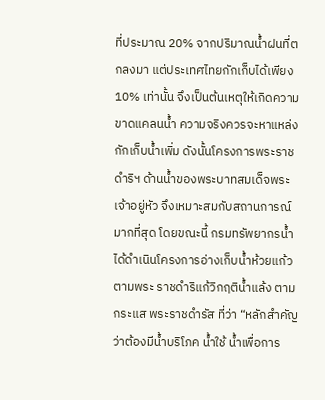ที่ประมาณ 20% จากปริมาณน้ำฝนที่ตกลงมา แต่ประเทศไทยกักเก็บได้เพียง 10% เท่านั้น จึงเป็นต้นเหตุให้เกิดความขาดแคลนน้ำ ความจริงควรจะหาแหล่งกักเก็บน้ำเพิ่ม ดังนั้นโครงการพระราชดำริฯ ด้านน้ำของพระบาทสมเด็จพระเจ้าอยู่หัว จึงเหมาะสมกับสถานการณ์มากที่สุด โดยขณะนี้ กรมทรัพยากรน้ำได้ดำเนินโครงการอ่างเก็บน้ำห้วยแก้ว ตามพระ ราชดำริแก้วิกฤติน้ำแล้ง ตามกระแส พระราชดำรัส ที่ว่า “หลักสําคัญ ว่าต้องมีน้ำบริโภค น้ำใช้ น้ำเพื่อการ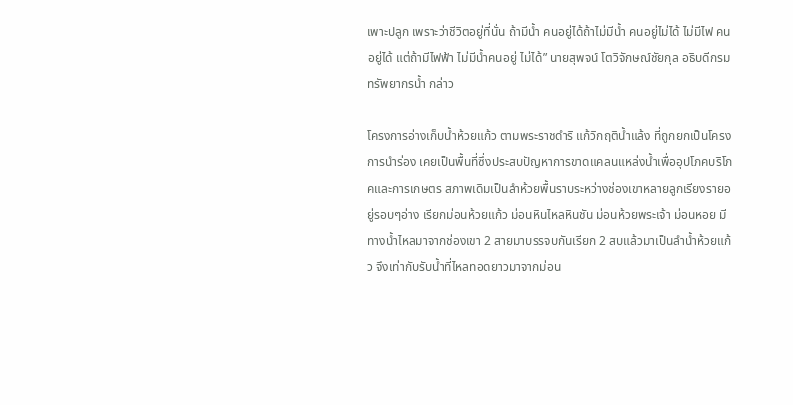เพาะปลูก เพราะว่าชีวิตอยู่ที่นั่น ถ้ามีน้ำ คนอยู่ได้ถ้าไม่มีน้ำ คนอยู่ไม่ได้ ไม่มีไฟ คนอยู่ได้ แต่ถ้ามีไฟฟ้า ไม่มีน้ำคนอยู่ ไม่ได้” นายสุพจน์ โตวิจักษณ์ชัยกุล อธิบดีกรมทรัพยากรน้ำ กล่าว

โครงการอ่างเก็บน้ำห้วยแก้ว ตามพระราชดำริ แก้วิกฤติน้ำแล้ง ที่ถูกยกเป็นโครงการนำร่อง เคยเป็นพื้นที่ซึ่งประสบปัญหาการขาดแคลนแหล่งน้ำเพื่ออุปโภคบริโภคและการเกษตร สภาพเดิมเป็นลำห้วยพื้นราบระหว่างช่องเขาหลายลูกเรียงรายอยู่รอบๆอ่าง เรียกม่อนห้วยแก้ว ม่อนหินไหลหินชัน ม่อนห้วยพระเจ้า ม่อนหอย มีทางน้ำไหลมาจากช่องเขา 2 สายมาบรรจบกันเรียก 2 สบแล้วมาเป็นลำน้ำห้วยแก้ว จึงเท่ากับรับน้ำที่ไหลทอดยาวมาจากม่อน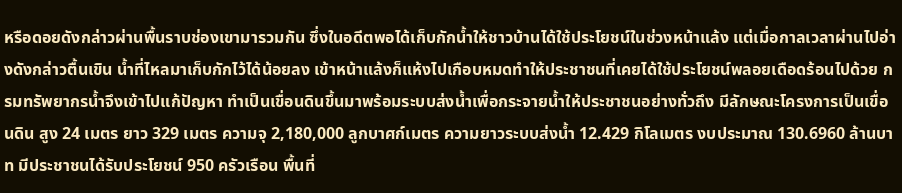หรือดอยดังกล่าวผ่านพื้นราบช่องเขามารวมกัน ซึ่งในอดีตพอได้เก็บกักน้ำให้ชาวบ้านได้ใช้ประโยชน์ในช่วงหน้าแล้ง แต่เมื่อกาลเวลาผ่านไปอ่างดังกล่าวตื้นเขิน น้ำที่ไหลมาเก็บกักไว้ได้น้อยลง เข้าหน้าแล้งก็แห้งไปเกือบหมดทำให้ประชาชนที่เคยได้ใช้ประโยชน์พลอยเดือดร้อนไปด้วย กรมทรัพยากรน้ำจึงเข้าไปแก้ปัญหา ทำเป็นเขื่อนดินขึ้นมาพร้อมระบบส่งน้ำเพื่อกระจายน้ำให้ประชาชนอย่างทั่วถึง มีลักษณะโครงการเป็นเขื่อนดิน สูง 24 เมตร ยาว 329 เมตร ความจุ 2,180,000 ลูกบาศก์เมตร ความยาวระบบส่งน้ำ 12.429 กิโลเมตร งบประมาณ 130.6960 ล้านบาท มีประชาชนได้รับประโยชน์ 950 ครัวเรือน พื้นที่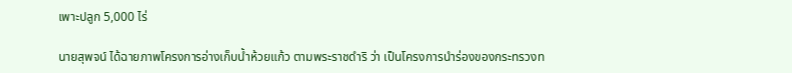เพาะปลูก 5,000 ไร่

นายสุพจน์ ได้ฉายภาพโครงการอ่างเก็บน้ำห้วยแก้ว ตามพระราชดำริ ว่า เป็นโครงการนำร่องของกระทรวงท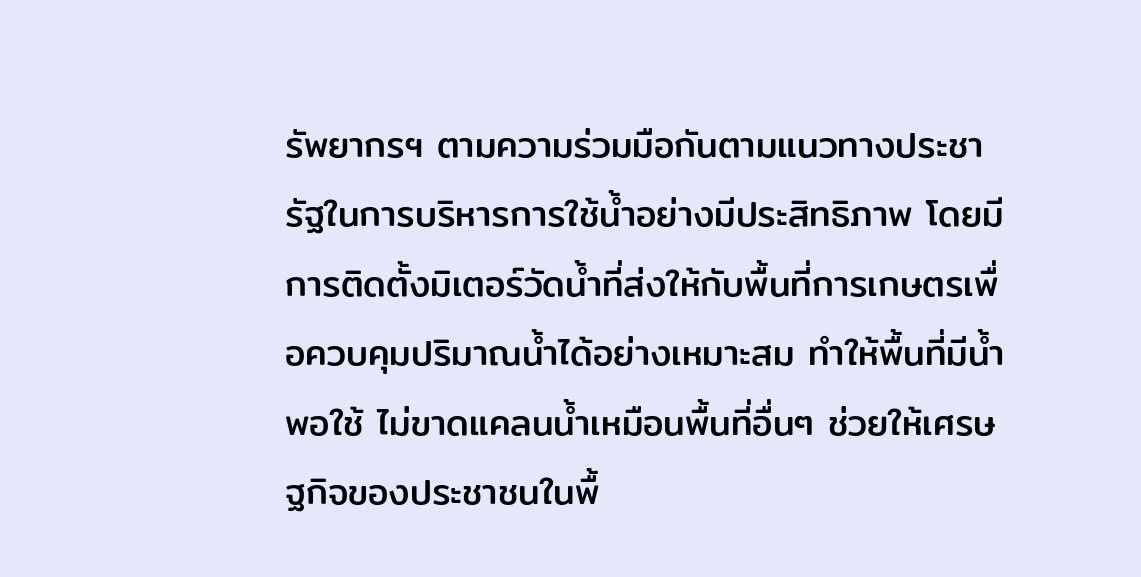รัพยากรฯ ตามความร่วมมือกันตามแนวทางประชารัฐในการบริหารการใช้น้ำอย่างมีประสิทธิภาพ โดยมีการติดตั้งมิเตอร์วัดน้ำที่ส่งให้กับพื้นที่การเกษตรเพื่อควบคุมปริมาณน้ำได้อย่างเหมาะสม ทำให้พื้นที่มีน้ำพอใช้ ไม่ขาดแคลนน้ำเหมือนพื้นที่อื่นๆ ช่วยให้เศรษฐกิจของประชาชนในพื้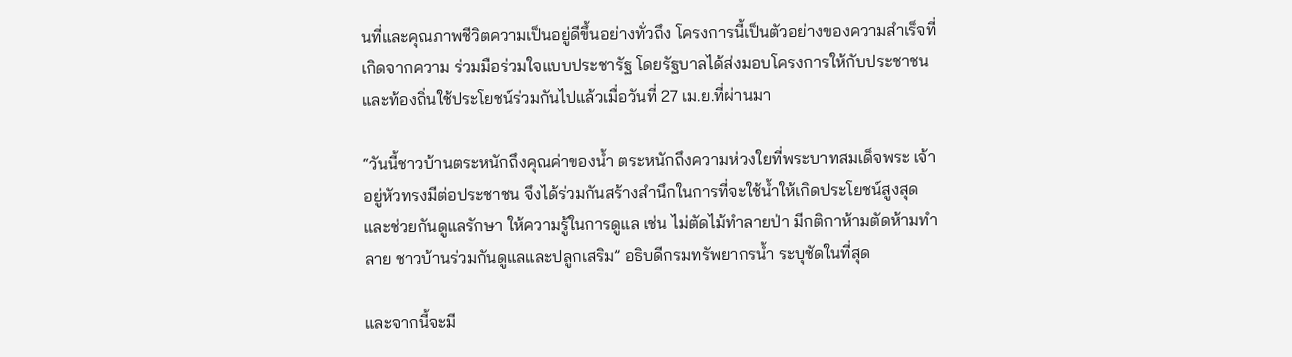นที่และคุณภาพชีวิตความเป็นอยู่ดีขึ้นอย่างทั่วถึง โครงการนี้เป็นตัวอย่างของความสำเร็จที่เกิดจากความ ร่วมมือร่วมใจแบบประชารัฐ โดยรัฐบาลได้ส่งมอบโครงการให้กับประชาชนและท้องถิ่นใช้ประโยชน์ร่วมกันไปแล้วเมื่อวันที่ 27 เม.ย.ที่ผ่านมา

“วันนี้ชาวบ้านตระหนักถึงคุณค่าของน้ำ ตระหนักถึงความห่วงใยที่พระบาทสมเด็จพระ เจ้าอยู่หัวทรงมีต่อประชาชน จึงได้ร่วมกันสร้างสำนึกในการที่จะใช้น้ำให้เกิดประโยชน์สูงสุดและช่วยกันดูแลรักษา ให้ความรู้ในการดูแล เช่น ไม่ตัดไม้ทำลายป่า มีกติกาห้ามตัดห้ามทำลาย ชาวบ้านร่วมกันดูแลและปลูกเสริม” อธิบดีกรมทรัพยากรน้ำ ระบุชัดในที่สุด

และจากนี้จะมี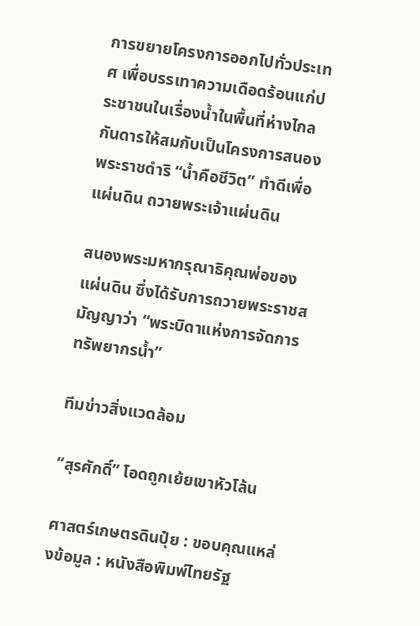การขยายโครงการออกไปทั่วประเทศ เพื่อบรรเทาความเดือดร้อนแก่ประชาชนในเรื่องน้ำในพื้นที่ห่างไกลกันดารให้สมกับเป็นโครงการสนองพระราชดำริ “น้ำคือชีวิต” ทำดีเพื่อแผ่นดิน ถวายพระเจ้าแผ่นดิน

สนองพระมหากรุณาธิคุณพ่อของแผ่นดิน ซึ่งได้รับการถวายพระราชสมัญญาว่า “พระบิดาแห่งการจัดการทรัพยากรน้ำ”

ทีมข่าวสิ่งแวดล้อม

“สุรศักดิ์” โอดถูกเย้ยเขาหัวโล้น

ศาสตร์เกษตรดินปุ๋ย : ขอบคุณแหล่งข้อมูล : หนังสือพิมพ์ไทยรัฐ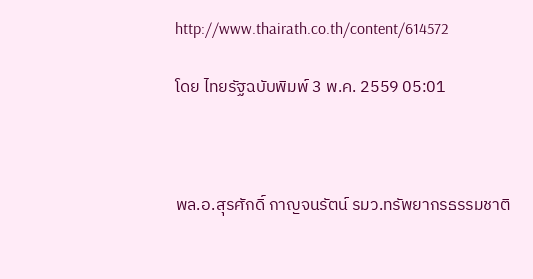http://www.thairath.co.th/content/614572

โดย ไทยรัฐฉบับพิมพ์ 3 พ.ค. 2559 05:01



พล.อ.สุรศักดิ์ กาญจนรัตน์ รมว.ทรัพยากรธรรมชาติ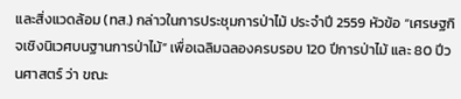และสิ่งแวดล้อม (ทส.) กล่าวในการประชุมการป่าไม้ ประจำปี 2559 หัวข้อ “เศรษฐกิจเชิงนิเวศบนฐานการป่าไม้” เพื่อเฉลิมฉลองครบรอบ 120 ปีการป่าไม้ และ 80 ปีวนศาสตร์ ว่า ขณะ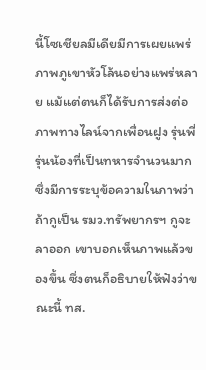นี้โซเชียลมีเดียมีการเผยแพร่ภาพภูเขาหัวโล้นอย่างแพร่หลาย แม้แต่ตนก็ได้รับการส่งต่อภาพทางไลน์จากเพื่อนฝูง รุ่นพี่ รุ่นน้องที่เป็นทหารจำนวนมาก ซึ่งมีการระบุข้อความในภาพว่าถ้ากูเป็น รมว.ทรัพยากรฯ กูจะลาออก เขาบอกเห็นภาพแล้วของขึ้น ซึ่งตนก็อธิบายให้ฟังว่าขณะนี้ ทส.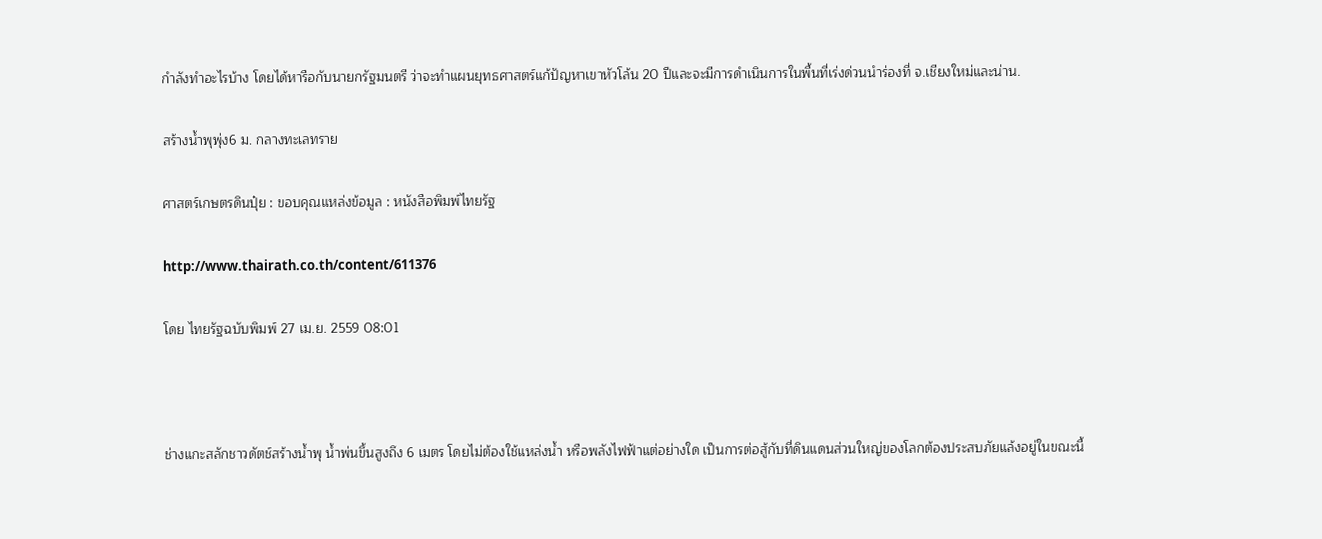กำลังทำอะไรบ้าง โดยได้หารือกับนายกรัฐมนตรี ว่าจะทำแผนยุทธศาสตร์แก้ปัญหาเขาหัวโล้น 20 ปีและจะมีการดำเนินการในพื้นที่เร่งด่วนนำร่องที่ จ.เชียงใหม่และน่าน.

สร้างน้ำพุพุ่ง6 ม. กลางทะเลทราย

ศาสตร์เกษตรดินปุ๋ย : ขอบคุณแหล่งข้อมูล : หนังสือพิมพ์ไทยรัฐ

http://www.thairath.co.th/content/611376

โดย ไทยรัฐฉบับพิมพ์ 27 เม.ย. 2559 08:01



ช่างแกะสลักชาวดัตช์สร้างน้ำพุ น้ำพ่นขึ้นสูงถึง 6 เมตร โดยไม่ต้องใช้แหล่งน้ำ หรือพลังไฟฟ้าแต่อย่างใด เป็นการต่อสู้กับที่ดินแดนส่วนใหญ่ของโลกต้องประสบภัยแล้งอยู่ในขณะนี้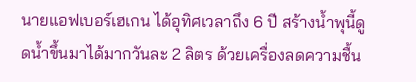นายแอฟเบอร์เฮเกน ได้อุทิศเวลาถึง 6 ปี สร้างน้ำพุนี้ดูดน้ำขึ้นมาได้มากวันละ 2 ลิตร ด้วยเครื่องลดความชื้น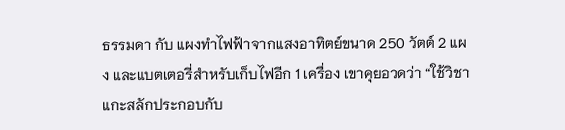ธรรมดา กับ แผงทำไฟฟ้าจากแสงอาทิตย์ขนาด 250 วัตต์ 2 แผง และแบตเตอรี่สำหรับเก็บไฟอีก 1 เครื่อง เขาคุยอวดว่า “ใช้วิชาแกะสลักประกอบกับ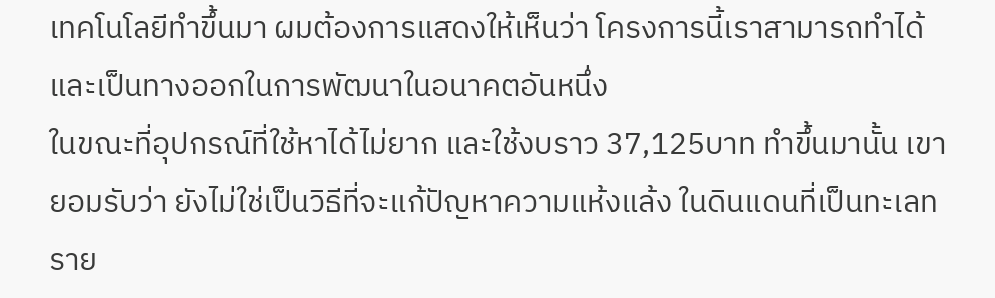เทคโนโลยีทำขึ้นมา ผมต้องการแสดงให้เห็นว่า โครงการนี้เราสามารถทำได้ และเป็นทางออกในการพัฒนาในอนาคตอันหนึ่ง
ในขณะที่อุปกรณ์ที่ใช้หาได้ไม่ยาก และใช้งบราว 37,125บาท ทำขึ้นมานั้น เขายอมรับว่า ยังไม่ใช่เป็นวิธีที่จะแก้ปัญหาความแห้งแล้ง ในดินแดนที่เป็นทะเลทราย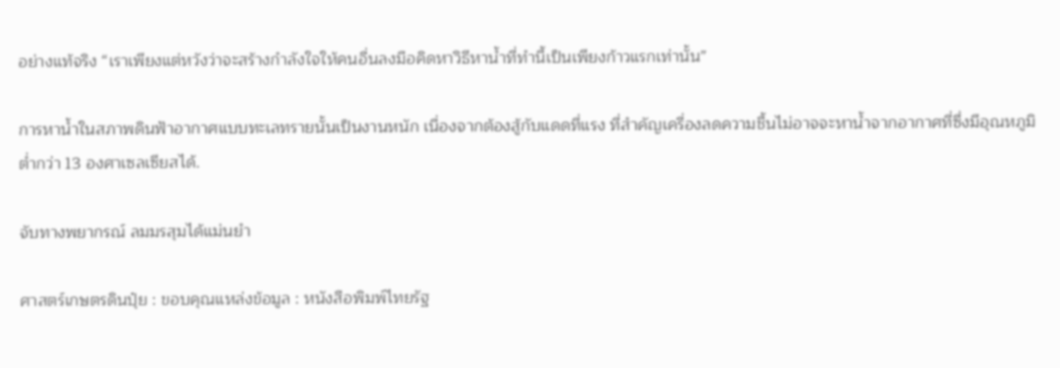อย่างแท้จริง “เราเพียงแต่หวังว่าจะสร้างกำลังใจให้คนอื่นลงมือคิดหาวิธีหาน้ำที่ทำนี้เป็นเพียงก้าวแรกเท่านั้น”

การหาน้ำในสภาพดินฟ้าอากาศแบบทะเลทรายนั้นเป็นงานหนัก เนื่องจากต้องสู้กับแดดที่แรง ที่สำคัญเครื่องลดความชื้นไม่อาจจะหาน้ำจากอากาศที่ซึ่งมีอุณหภูมิต่ำกว่า 13 องศาเซลเซียสได้.

จับทางพยากรณ์ ลมมรสุมได้แม่นยำ

ศาสตร์เกษตรดินปุ๋ย : ขอบคุณแหล่งข้อมูล : หนังสือพิมพ์ไทยรัฐ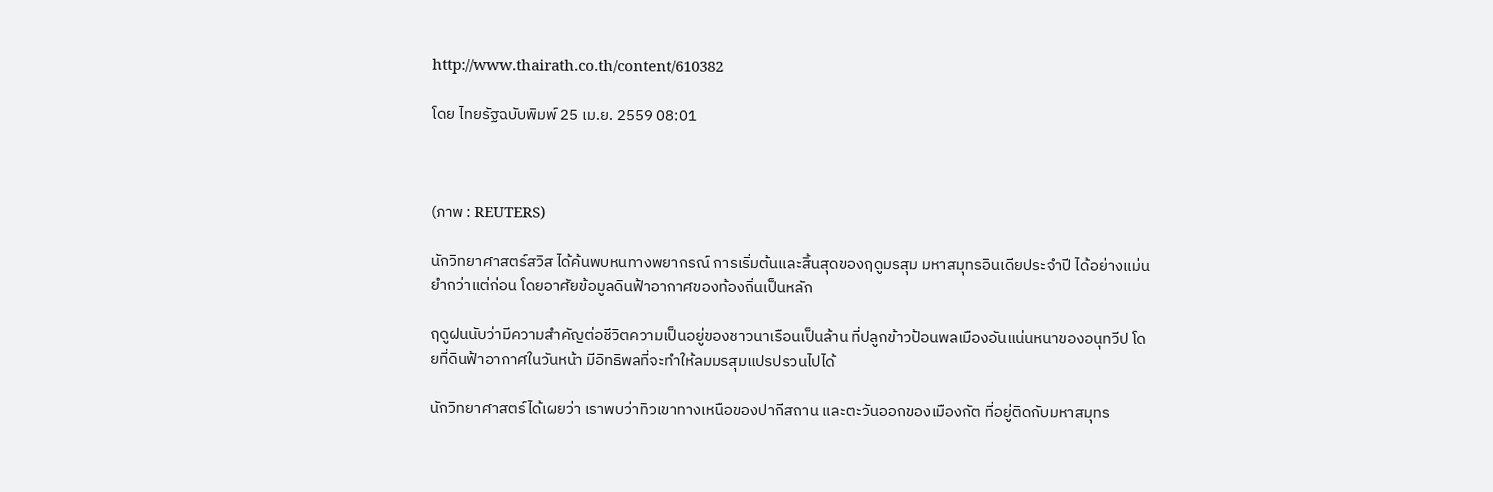http://www.thairath.co.th/content/610382

โดย ไทยรัฐฉบับพิมพ์ 25 เม.ย. 2559 08:01



(ภาพ : REUTERS)

นักวิทยาศาสตร์สวิส ได้ค้นพบหนทางพยากรณ์ การเริ่มต้นและสิ้นสุดของฤดูมรสุม มหาสมุทรอินเดียประจำปี ได้อย่างแม่นยำกว่าแต่ก่อน โดยอาศัยข้อมูลดินฟ้าอากาศของท้องถิ่นเป็นหลัก

ฤดูฝนนับว่ามีความสำคัญต่อชีวิตความเป็นอยู่ของชาวนาเรือนเป็นล้าน ที่ปลูกข้าวป้อนพลเมืองอันแน่นหนาของอนุทวีป โดยที่ดินฟ้าอากาศในวันหน้า มีอิทธิพลที่จะทำให้ลมมรสุมแปรปรวนไปได้

นักวิทยาศาสตร์ได้เผยว่า เราพบว่าทิวเขาทางเหนือของปากีสถาน และตะวันออกของเมืองกัต ที่อยู่ติดกับมหาสมุทร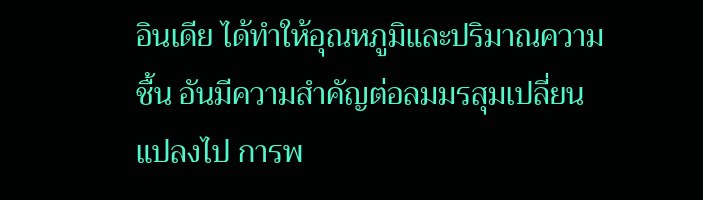อินเดีย ได้ทำให้อุณหภูมิและปริมาณความชื้น อันมีความสำคัญต่อลมมรสุมเปลี่ยนแปลงไป การพ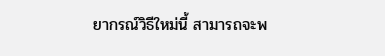ยากรณ์วิธีใหม่นี้ สามารถจะพ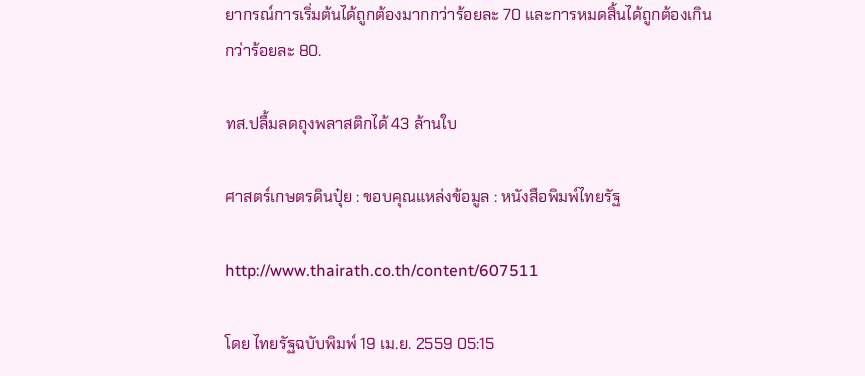ยากรณ์การเริ่มต้นได้ถูกต้องมากกว่าร้อยละ 70 และการหมดสิ้นได้ถูกต้องเกินกว่าร้อยละ 80.

ทส.ปลื้มลดถุงพลาสติกได้ 43 ล้านใบ

ศาสตร์เกษตรดินปุ๋ย : ขอบคุณแหล่งข้อมูล : หนังสือพิมพ์ไทยรัฐ

http://www.thairath.co.th/content/607511

โดย ไทยรัฐฉบับพิมพ์ 19 เม.ย. 2559 05:15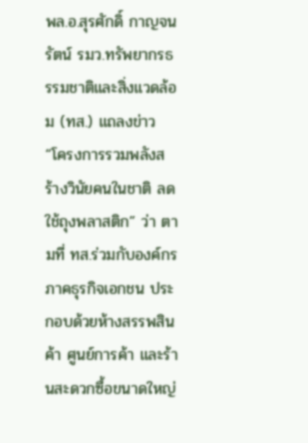พล.อ.สุรศักดิ์ กาญจนรัตน์ รมว.ทรัพยากรธรรมชาติและสิ่งแวดล้อม (ทส.) แถลงข่าว “โครงการรวมพลังสร้างวินัยคนในชาติ ลดใช้ถุงพลาสติก” ว่า ตามที่ ทส.ร่วมกับองค์กรภาคธุรกิจเอกชน ประกอบด้วยห้างสรรพสินค้า ศูนย์การค้า และร้านสะดวกซื้อขนาดใหญ่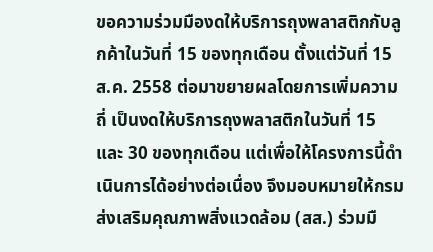ขอความร่วมมืองดให้บริการถุงพลาสติกกับลูกค้าในวันที่ 15 ของทุกเดือน ตั้งแต่วันที่ 15 ส.ค. 2558 ต่อมาขยายผลโดยการเพิ่มความถี่ เป็นงดให้บริการถุงพลาสติกในวันที่ 15 และ 30 ของทุกเดือน แต่เพื่อให้โครงการนี้ดำเนินการได้อย่างต่อเนื่อง จึงมอบหมายให้กรมส่งเสริมคุณภาพสิ่งแวดล้อม (สส.) ร่วมมื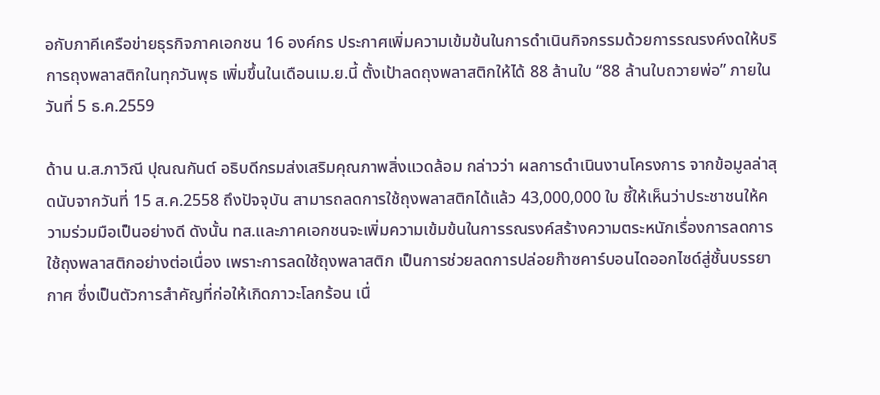อกับภาคีเครือข่ายธุรกิจภาคเอกชน 16 องค์กร ประกาศเพิ่มความเข้มข้นในการดำเนินกิจกรรมด้วยการรณรงค์งดให้บริการถุงพลาสติกในทุกวันพุธ เพิ่มขึ้นในเดือนเม.ย.นี้ ตั้งเป้าลดถุงพลาสติกให้ได้ 88 ล้านใบ “88 ล้านใบถวายพ่อ” ภายในวันที่ 5 ธ.ค.2559

ด้าน น.ส.ภาวิณี ปุณณกันต์ อธิบดีกรมส่งเสริมคุณภาพสิ่งแวดล้อม กล่าวว่า ผลการดำเนินงานโครงการ จากข้อมูลล่าสุดนับจากวันที่ 15 ส.ค.2558 ถึงปัจจุบัน สามารถลดการใช้ถุงพลาสติกได้แล้ว 43,000,000 ใบ ชี้ให้เห็นว่าประชาชนให้ความร่วมมือเป็นอย่างดี ดังนั้น ทส.และภาคเอกชนจะเพิ่มความเข้มข้นในการรณรงค์สร้างความตระหนักเรื่องการลดการใช้ถุงพลาสติกอย่างต่อเนื่อง เพราะการลดใช้ถุงพลาสติก เป็นการช่วยลดการปล่อยก๊าซคาร์บอนไดออกไซด์สู่ชั้นบรรยากาศ ซึ่งเป็นตัวการสำคัญที่ก่อให้เกิดภาวะโลกร้อน เนื่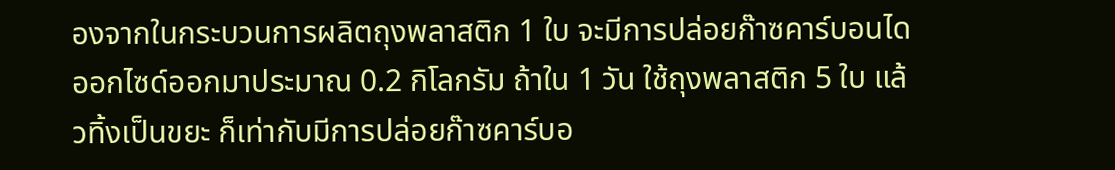องจากในกระบวนการผลิตถุงพลาสติก 1 ใบ จะมีการปล่อยก๊าซคาร์บอนไดออกไซด์ออกมาประมาณ 0.2 กิโลกรัม ถ้าใน 1 วัน ใช้ถุงพลาสติก 5 ใบ แล้วทิ้งเป็นขยะ ก็เท่ากับมีการปล่อยก๊าซคาร์บอ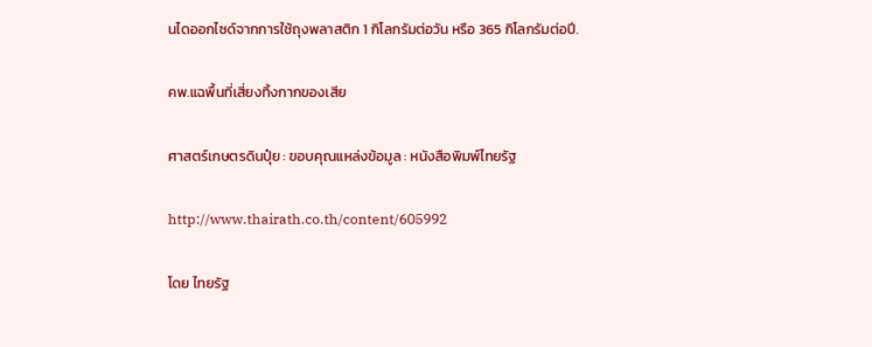นไดออกไซด์จากการใช้ถุงพลาสติก 1 กิโลกรัมต่อวัน หรือ 365 กิโลกรัมต่อปี.

คพ.แฉพื้นที่เสี่ยงทิ้งกากของเสีย

ศาสตร์เกษตรดินปุ๋ย : ขอบคุณแหล่งข้อมูล : หนังสือพิมพ์ไทยรัฐ

http://www.thairath.co.th/content/605992

โดย ไทยรัฐ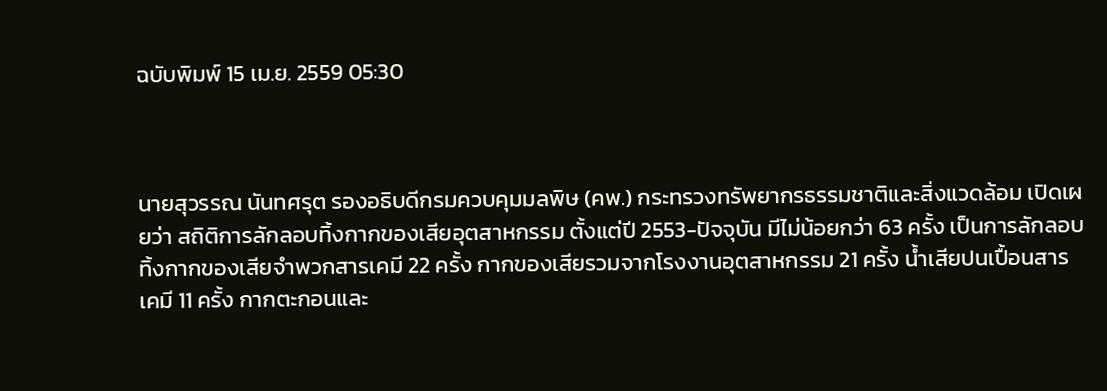ฉบับพิมพ์ 15 เม.ย. 2559 05:30



นายสุวรรณ นันทศรุต รองอธิบดีกรมควบคุมมลพิษ (คพ.) กระทรวงทรัพยากรธรรมชาติและสิ่งแวดล้อม เปิดเผยว่า สถิติการลักลอบทิ้งกากของเสียอุตสาหกรรม ตั้งแต่ปี 2553-ปัจจุบัน มีไม่น้อยกว่า 63 ครั้ง เป็นการลักลอบทิ้งกากของเสียจำพวกสารเคมี 22 ครั้ง กากของเสียรวมจากโรงงานอุตสาหกรรม 21 ครั้ง น้ำเสียปนเปื้อนสารเคมี 11 ครั้ง กากตะกอนและ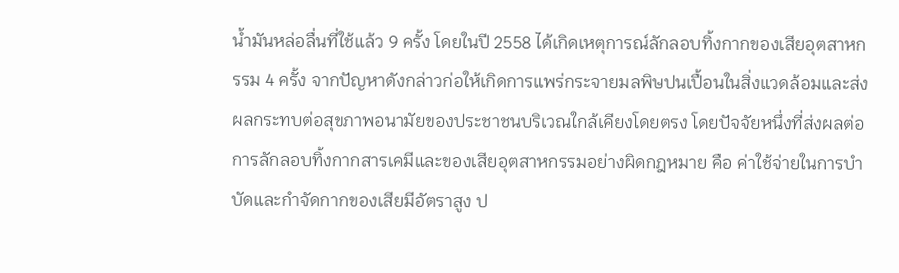น้ำมันหล่อลื่นที่ใช้แล้ว 9 ครั้ง โดยในปี 2558 ได้เกิดเหตุการณ์ลักลอบทิ้งกากของเสียอุตสาหกรรม 4 ครั้ง จากปัญหาดังกล่าวก่อให้เกิดการแพร่กระจายมลพิษปนเปื้อนในสิ่งแวดล้อมและส่งผลกระทบต่อสุขภาพอนามัยของประชาชนบริเวณใกล้เคียงโดยตรง โดยปัจจัยหนึ่งที่ส่งผลต่อการลักลอบทิ้งกากสารเคมีและของเสียอุตสาหกรรมอย่างผิดกฎหมาย คือ ค่าใช้จ่ายในการบำบัดและกำจัดกากของเสียมีอัตราสูง ป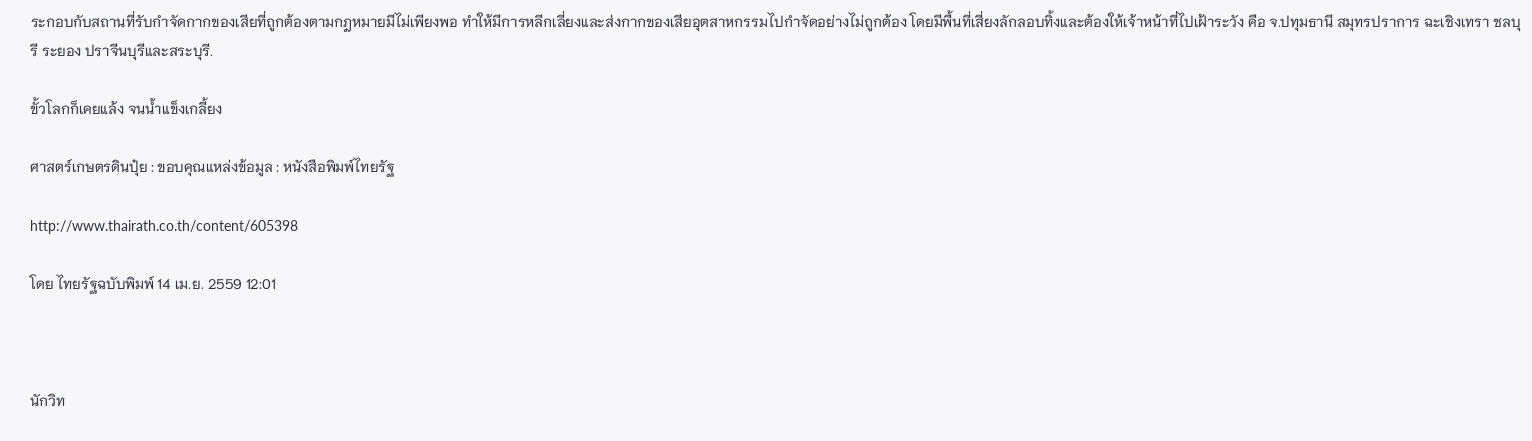ระกอบกับสถานที่รับกำจัดกากของเสียที่ถูกต้องตามกฎหมายมีไม่เพียงพอ ทำให้มีการหลีกเลี่ยงและส่งกากของเสียอุตสาหกรรมไปกำจัดอย่างไม่ถูกต้อง โดยมีพื้นที่เสี่ยงลักลอบทิ้งและต้องให้เจ้าหน้าที่ไปเฝ้าระวัง คือ จ.ปทุมธานี สมุทรปราการ ฉะเชิงเทรา ชลบุรี ระยอง ปราจีนบุรีและสระบุรี.

ขั้วโลกก็เคยแล้ง จนน้ำแข็งเกลี้ยง

ศาสตร์เกษตรดินปุ๋ย : ขอบคุณแหล่งข้อมูล : หนังสือพิมพ์ไทยรัฐ

http://www.thairath.co.th/content/605398

โดย ไทยรัฐฉบับพิมพ์ 14 เม.ย. 2559 12:01



นักวิท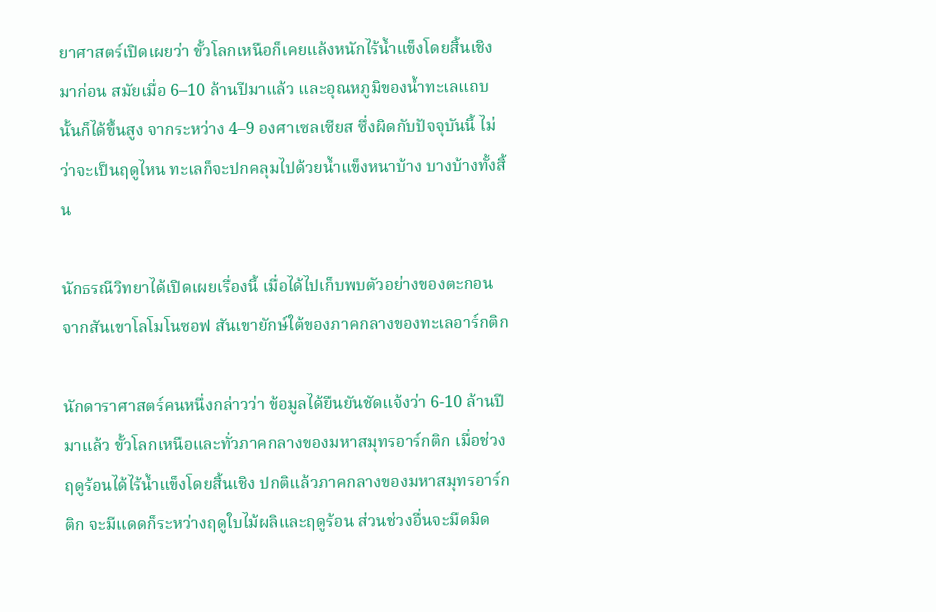ยาศาสตร์เปิดเผยว่า ขั้วโลกเหนือก็เคยแล้งหนักไร้น้ำแข็งโดยสิ้นเชิงมาก่อน สมัยเมื่อ 6–10 ล้านปีมาแล้ว และอุณหภูมิของน้ำทะเลแถบนั้นก็ได้ขึ้นสูง จากระหว่าง 4–9 องศาเซลเซียส ซึ่งผิดกับปัจจุบันนี้ ไม่ว่าจะเป็นฤดูไหน ทะเลก็จะปกคลุมไปด้วยน้ำแข็งหนาบ้าง บางบ้างทั้งสิ้น

นักธรณีวิทยาได้เปิดเผยเรื่องนี้ เมื่อได้ไปเก็บพบตัวอย่างของตะกอน จากสันเขาโลโมโนซอฟ สันเขายักษ์ใต้ของภาคกลางของทะเลอาร์กติก

นักดาราศาสตร์คนหนึ่งกล่าวว่า ข้อมูลได้ยืนยันชัดแจ้งว่า 6-10 ล้านปีมาแล้ว ขั้วโลกเหนือและทั่วภาคกลางของมหาสมุทรอาร์กติก เมื่อช่วงฤดูร้อนได้ไร้น้ำแข็งโดยสิ้นเชิง ปกติแล้วภาคกลางของมหาสมุทรอาร์กติก จะมีแดดก็ระหว่างฤดูใบไม้ผลิและฤดูร้อน ส่วนช่วงอื่นจะมืดมิด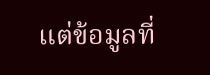แต่ข้อมูลที่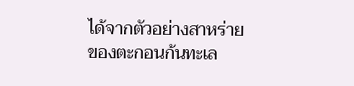ได้จากตัวอย่างสาหร่ายของตะกอนก้นทะเล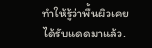ทำให้รู้ว่าพื้นผิวเคยได้รับแดดมาแล้ว.